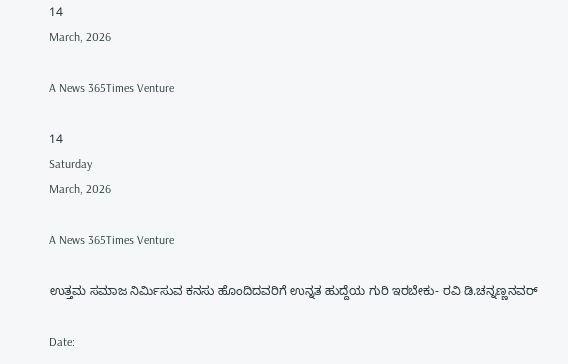14
March, 2026

A News 365Times Venture

14
Saturday
March, 2026

A News 365Times Venture

ಉತ್ತಮ ಸಮಾಜ ನಿರ್ಮಿಸುವ ಕನಸು ಹೊಂದಿದವರಿಗೆ ಉನ್ನತ ಹುದ್ದೆಯ ಗುರಿ ಇರಬೇಕು- ರವಿ ಡಿ.ಚನ್ನಣ್ಣನವ‌ರ್

Date: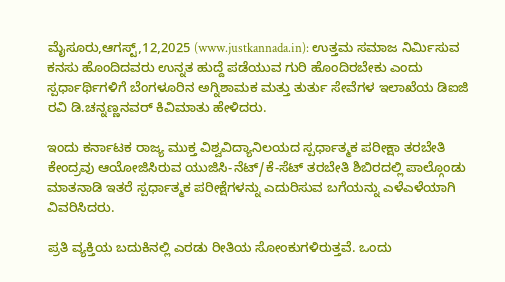ಮೈಸೂರು,ಆಗಸ್ಟ್,12,2025 (www.justkannada.in): ಉತ್ತಮ ಸಮಾಜ ನಿರ್ಮಿಸುವ ಕನಸು ಹೊಂದಿದವರು ಉನ್ನತ ಹುದ್ದೆ ಪಡೆಯುವ ಗುರಿ ಹೊಂದಿರಬೇಕು ಎಂದು ಸ್ಪರ್ಧಾರ್ಥಿಗಳಿಗೆ ಬೆಂಗಳೂರಿನ ಅಗ್ನಿಶಾಮಕ ಮತ್ತು ತುರ್ತು ಸೇವೆಗಳ ಇಲಾಖೆಯ ಡಿಐಜಿ ರವಿ ಡಿ.ಚನ್ನಣ್ಣನವ‌ರ್ ಕಿವಿಮಾತು ಹೇಳಿದರು.

ಇಂದು ಕರ್ನಾಟಕ ರಾಜ್ಯ ಮುಕ್ತ ವಿಶ್ವವಿದ್ಯಾನಿಲಯದ ಸ್ಪರ್ಧಾತ್ಮಕ ಪರೀಕ್ಷಾ ತರಬೇತಿ ಕೇಂದ್ರವು ಆಯೋಜಿಸಿರುವ ಯುಜಿಸಿ-ನೆಟ್/ಕೆ-ಸೆಟ್ ತರಬೇತಿ ಶಿಬಿರದಲ್ಲಿ ಪಾಲ್ಗೊಂಡು ಮಾತನಾಡಿ ಇತರೆ ಸ್ಪರ್ಧಾತ್ಮಕ ಪರೀಕ್ಷೆಗಳನ್ನು ಎದುರಿಸುವ ಬಗೆಯನ್ನು ಎಳೆಎಳೆಯಾಗಿ ವಿವರಿಸಿದರು.

ಪ್ರತಿ ವ್ಯಕ್ತಿಯ ಬದುಕಿನಲ್ಲಿ ಎರಡು ರೀತಿಯ ಸೋಂಕುಗಳಿರುತ್ತವೆ. ಒಂದು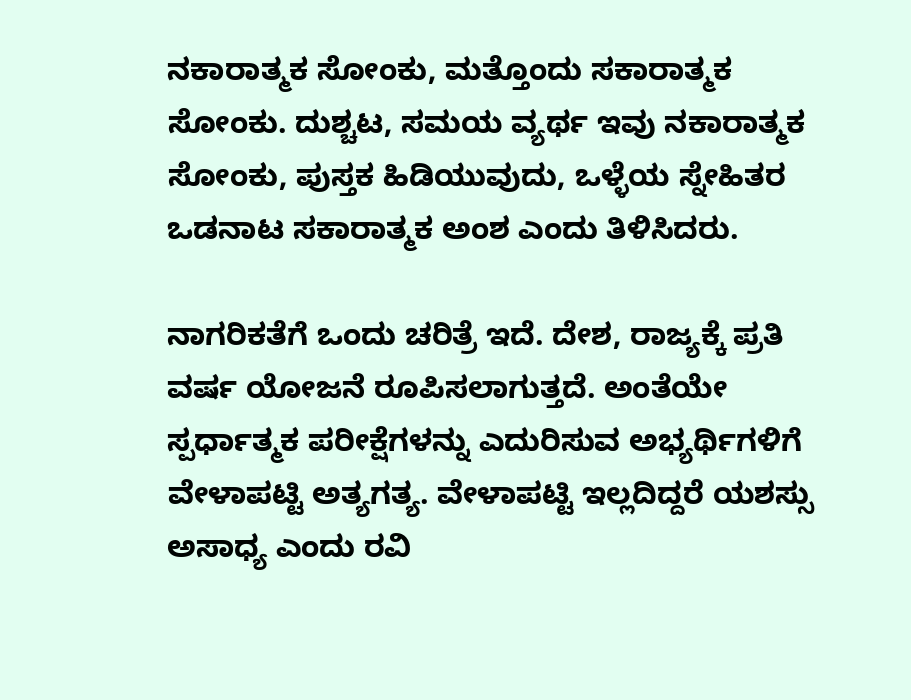ನಕಾರಾತ್ಮಕ ಸೋಂಕು, ಮತ್ತೊಂದು ಸಕಾರಾತ್ಮಕ ಸೋಂಕು. ದುಶ್ಚಟ, ಸಮಯ ವ್ಯರ್ಥ ಇವು ನಕಾರಾತ್ಮಕ ಸೋಂಕು, ಪುಸ್ತಕ ಹಿಡಿಯುವುದು, ಒಳ್ಳೆಯ ಸ್ನೇಹಿತರ ಒಡನಾಟ ಸಕಾರಾತ್ಮಕ ಅಂಶ ಎಂದು ತಿಳಿಸಿದರು.

ನಾಗರಿಕತೆಗೆ ಒಂದು ಚರಿತ್ರೆ ಇದೆ. ದೇಶ, ರಾಜ್ಯಕ್ಕೆ ಪ್ರತಿ ವರ್ಷ ಯೋಜನೆ ರೂಪಿಸಲಾಗುತ್ತದೆ. ಅಂತೆಯೇ ಸ್ಪರ್ಧಾತ್ಮಕ ಪರೀಕ್ಷೆಗಳನ್ನು ಎದುರಿಸುವ ಅಭ್ಯರ್ಥಿಗಳಿಗೆ ವೇಳಾಪಟ್ಟಿ ಅತ್ಯಗತ್ಯ. ವೇಳಾಪಟ್ಟಿ ಇಲ್ಲದಿದ್ದರೆ ಯಶಸ್ಸು ಅಸಾಧ್ಯ ಎಂದು ರವಿ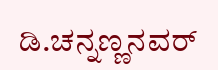ಡಿ.ಚನ್ನಣ್ಣನವ‌ರ್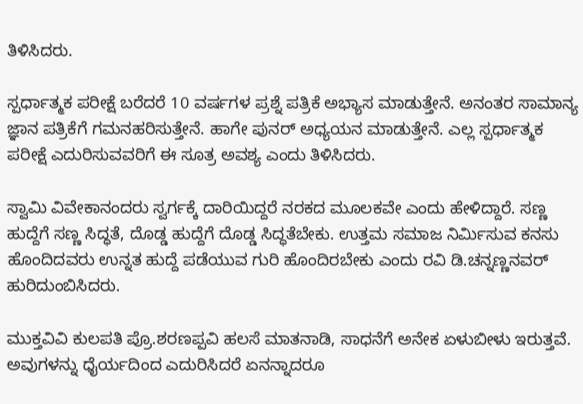ತಿಳಿಸಿದರು.

ಸ್ಪರ್ಧಾತ್ಮಕ ಪರೀಕ್ಷೆ ಬರೆದರೆ 10 ವರ್ಷಗಳ ಪ್ರಶ್ನೆ ಪತ್ರಿಕೆ ಅಭ್ಯಾಸ ಮಾಡುತ್ತೇನೆ. ಅನಂತರ ಸಾಮಾನ್ಯ ಜ್ಞಾನ ಪತ್ರಿಕೆಗೆ ಗಮನಹರಿಸುತ್ತೇನೆ. ಹಾಗೇ ಪುನರ್ ಅಧ್ಯಯನ ಮಾಡುತ್ತೇನೆ. ಎಲ್ಲ ಸ್ಪರ್ಧಾತ್ಮಕ ಪರೀಕ್ಷೆ ಎದುರಿಸುವವರಿಗೆ ಈ ಸೂತ್ರ ಅವಶ್ಯ ಎಂದು ತಿಳಿಸಿದರು.

ಸ್ವಾಮಿ ವಿವೇಕಾನಂದರು ಸ್ವರ್ಗಕ್ಕೆ ದಾರಿಯಿದ್ದರೆ ನರಕದ ಮೂಲಕವೇ ಎಂದು ಹೇಳಿದ್ದಾರೆ. ಸಣ್ಣ ಹುದ್ದೆಗೆ ಸಣ್ಣ ಸಿದ್ಧತೆ, ದೊಡ್ಡ ಹುದ್ದೆಗೆ ದೊಡ್ಡ ಸಿದ್ಧತೆಬೇಕು. ಉತ್ತಮ ಸಮಾಜ ನಿರ್ಮಿಸುವ ಕನಸು ಹೊಂದಿದವರು ಉನ್ನತ ಹುದ್ದೆ ಪಡೆಯುವ ಗುರಿ ಹೊಂದಿರಬೇಕು ಎಂದು ರವಿ ಡಿ.ಚನ್ನಣ್ಣನವ‌ರ್ ಹುರಿದುಂಬಿಸಿದರು.

ಮುಕ್ತವಿವಿ ಕುಲಪತಿ ಪ್ರೊ.ಶರಣಪ್ಪವಿ ಹಲಸೆ ಮಾತನಾಡಿ, ಸಾಧನೆಗೆ ಅನೇಕ ಏಳುಬೀಳು ಇರುತ್ತವೆ. ಅವುಗಳನ್ನು ಧೈರ್ಯದಿಂದ ಎದುರಿಸಿದರೆ ಏನನ್ನಾದರೂ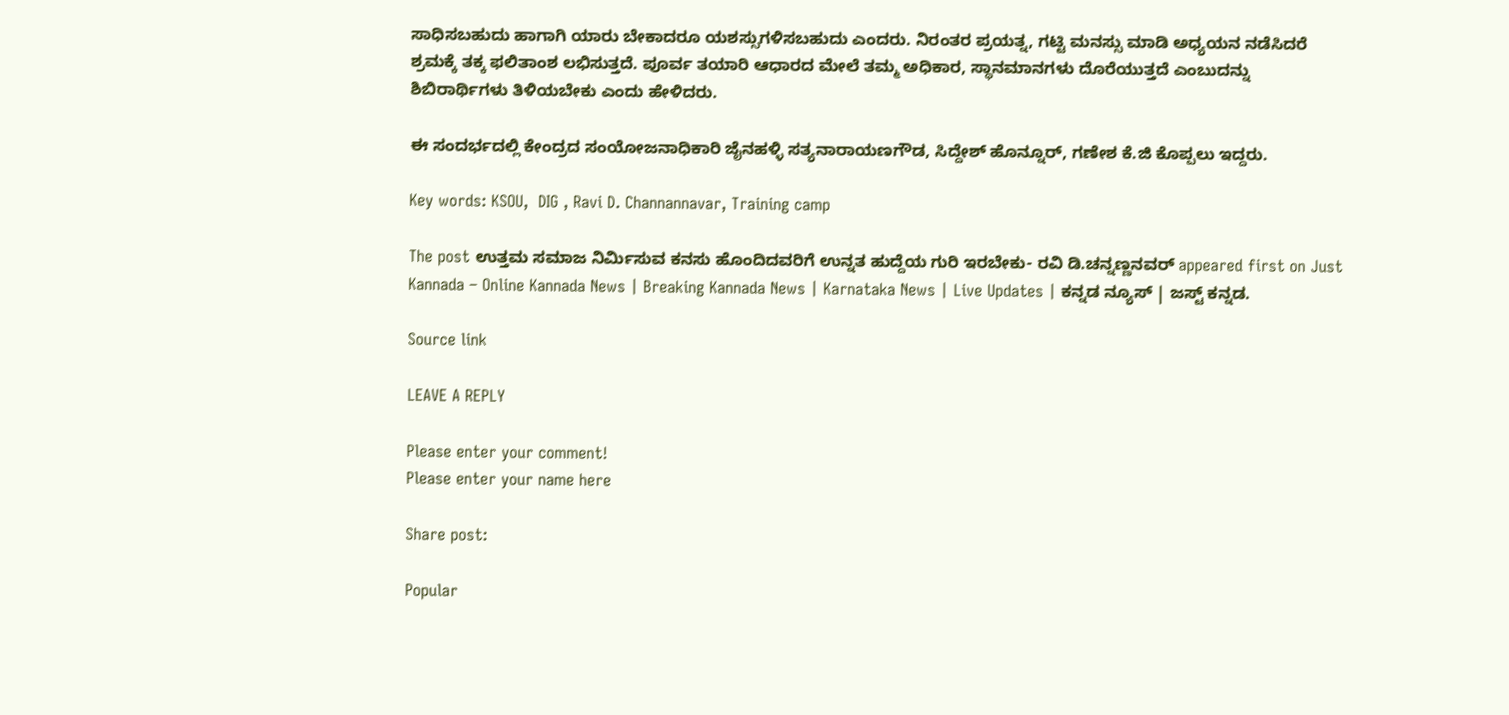ಸಾಧಿಸಬಹುದು ಹಾಗಾಗಿ ಯಾರು ಬೇಕಾದರೂ ಯಶಸ್ಸುಗಳಿಸಬಹುದು ಎಂದರು. ನಿರಂತರ ಪ್ರಯತ್ನ, ಗಟ್ಟಿ ಮನಸ್ಸು ಮಾಡಿ ಅಧ್ಯಯನ ನಡೆಸಿದರೆ ಶ್ರಮಕ್ಕೆ ತಕ್ಕ ಫಲಿತಾಂಶ ಲಭಿಸುತ್ತದೆ. ಪೂರ್ವ ತಯಾರಿ ಆಧಾರದ ಮೇಲೆ ತಮ್ಮ ಅಧಿಕಾರ, ಸ್ಥಾನಮಾನಗಳು ದೊರೆಯುತ್ತದೆ ಎಂಬುದನ್ನು ಶಿಬಿರಾರ್ಥಿಗಳು ತಿಳಿಯಬೇಕು ಎಂದು ಹೇಳಿದರು.

ಈ ಸಂದರ್ಭದಲ್ಲಿ ಕೇಂದ್ರದ ಸಂಯೋಜನಾಧಿಕಾರಿ ಜೈನಹಳ್ಳಿ ಸತ್ಯನಾರಾಯಣಗೌಡ, ಸಿದ್ದೇಶ್ ಹೊನ್ನೂರ್, ಗಣೇಶ ಕೆ.ಜಿ ಕೊಪ್ಪಲು ಇದ್ದರು.

Key words: KSOU,  DIG , Ravi D. Channannavar, Training camp

The post ಉತ್ತಮ ಸಮಾಜ ನಿರ್ಮಿಸುವ ಕನಸು ಹೊಂದಿದವರಿಗೆ ಉನ್ನತ ಹುದ್ದೆಯ ಗುರಿ ಇರಬೇಕು- ರವಿ ಡಿ.ಚನ್ನಣ್ಣನವ‌ರ್ appeared first on Just Kannada – Online Kannada News | Breaking Kannada News | Karnataka News | Live Updates | ಕನ್ನಡ ನ್ಯೂಸ್ | ಜಸ್ಟ್ ಕನ್ನಡ.

Source link

LEAVE A REPLY

Please enter your comment!
Please enter your name here

Share post:

Popular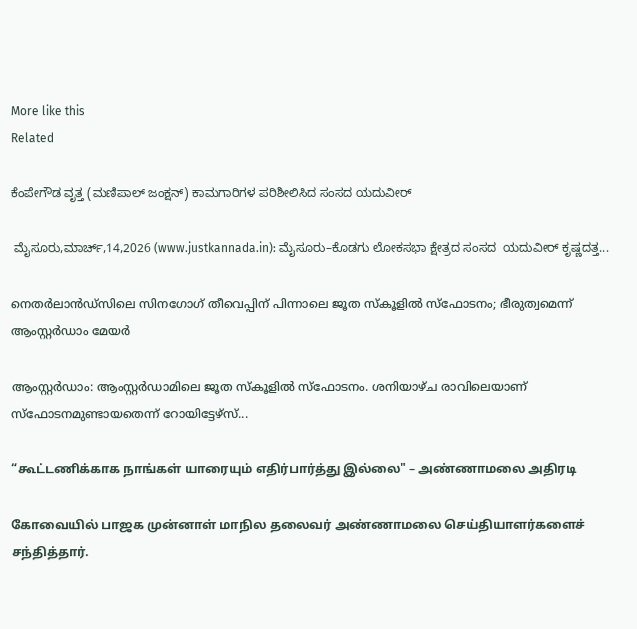More like this
Related

ಕೆಂಪೇಗೌಡ ವೃತ್ತ (ಮಣಿಪಾಲ್ ಜಂಕ್ಷನ್) ಕಾಮಗಾರಿಗಳ ಪರಿಶೀಲಿಸಿದ ಸಂಸದ ಯದುವೀರ್

 ಮೈಸೂರು,ಮಾರ್ಚ್,14,2026 (www.justkannada.in): ಮೈಸೂರು–ಕೊಡಗು ಲೋಕಸಭಾ ಕ್ಷೇತ್ರದ ಸಂಸದ  ಯದುವೀರ್ ಕೃಷ್ಣದತ್ತ...

നെതര്‍ലാന്‍ഡ്‌സിലെ സിനഗോഗ് തീവെപ്പിന് പിന്നാലെ ജൂത സ്‌കൂളില്‍ സ്‌ഫോടനം; ഭീരുത്വമെന്ന് ആംസ്റ്റര്‍ഡാം മേയര്‍

ആംസ്റ്റര്‍ഡാം: ആംസ്റ്റര്‍ഡാമിലെ ജൂത സ്‌കൂളില്‍ സ്‌ഫോടനം. ശനിയാഴ്ച രാവിലെയാണ് സ്‌ഫോടനമുണ്ടായതെന്ന് റോയിട്ടേഴ്‌സ്...

“கூட்டணிக்காக நாங்கள் யாரையும் எதிர்பார்த்து இல்லை" – அண்ணாமலை அதிரடி

கோவையில் பாஜக முன்னாள் மாநில தலைவர் அண்ணாமலை செய்தியாளர்களைச் சந்தித்தார்.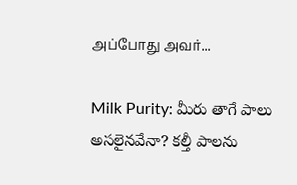அப்போது அவர்...

Milk Purity: మీరు తాగే పాలు అసలైనవేనా? కల్తీ పాలను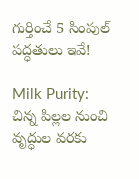గుర్తించే 5 సింపుల్ పద్ధతులు ఇవే!

Milk Purity: చిన్న పిల్లల నుంచి వృద్ధుల వరకు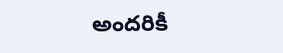అందరికీ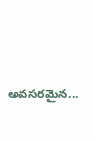అవసరమైన...